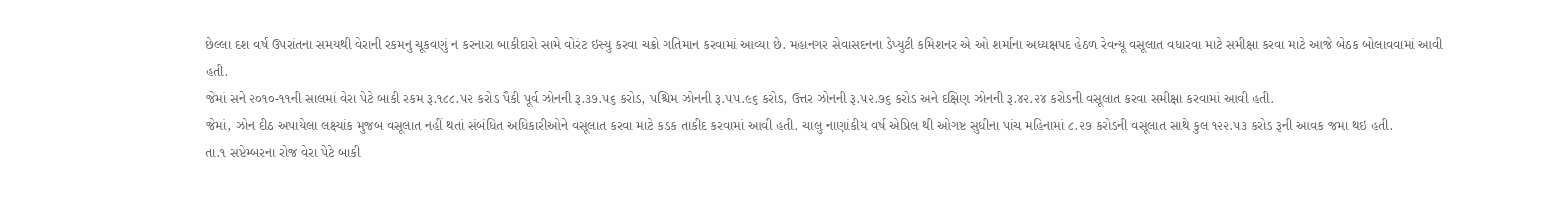છેલ્લા દશ વર્ષ ઉપરાંતના સમયથી વેરાની રકમનુ ચૂકવણું ન કરનારા બાકીદારો સામે વોરંટ ઇસ્યુ કરવા ચક્રો ગતિમાન કરવામાં આવ્યા છે. મહાનગર સેવાસદનના ડેપ્યુટી કમિશનર એ ઓ શર્માના અધ્યક્ષપદ હેઠળ રેવન્યૂ વસૂલાત વધારવા માટે સમીક્ષા કરવા માટે આજે બેઠક બોલાવવામાં આવી હતી.
જેમાં સને ૨૦૧૦-૧૧ની સાલમાં વેરા પેટે બાકી રકમ રૂ.૧૮૮.૫૨ કરોડ પૈકી પૂર્વ ઝોનની રૂ.૩૭.૫૬ કરોડ, પશ્ચિમ ઝોનની રૂ.૫૫.૯૬ કરોડ, ઉત્તર ઝોનની રૂ.૫૨.૭૬ કરોડ અને દક્ષિણ ઝોનની રૂ.૪૨.૨૪ કરોડની વસૂલાત કરવા સમીક્ષા કરવામાં આવી હતી.
જેમાં, ઝોન દીઠ અપાયેલા લક્ષ્યાંક મુજબ વસૂલાત નહીં થતાં સંબંધિત અધિકારીઓને વસૂલાત કરવા માટે કડક તાકીદ કરવામાં આવી હતી. ચાલુ નાણાંકીય વર્ષ એપ્રિલ થી ઓગષ્ટ સુધીના પાંચ મહિનામાં ૮.૨૭ કરોડની વસૂલાત સાથે કુલ ૧૨૨.૫૩ કરોડ રૂની આવક જમા થઇ હતી.
તા.૧ સપ્ટેમ્બરના રોજ વેરા પેટે બાકી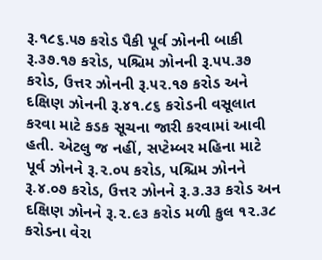રૂ.૧૮૬.૫૭ કરોડ પૈકી પૂર્વ ઝોનની બાકી રૂ.૩૭.૧૭ કરોડ, પશ્ચિમ ઝોનની રૂ.૫૫.૩૭ કરોડ, ઉત્તર ઝોનની રૂ.૫૨.૧૭ કરોડ અને દક્ષિણ ઝોનની રૂ.૪૧.૮૬ કરોડની વસૂલાત કરવા માટે કડક સૂચના જારી કરવામાં આવી હતી. એટલુ જ નહીં, સપ્ટેમ્બર મહિના માટે પૂર્વ ઝોનને રૂ.૨.૦૫ કરોડ, પશ્ચિમ ઝોનને રૂ.૪.૦૭ કરોડ, ઉત્તર ઝોનને રૂ.૩.૩૩ કરોડ અન દક્ષિણ ઝોનને રૂ.૨.૯૩ કરોડ મળી કુલ ૧૨.૩૮ કરોડના વેરા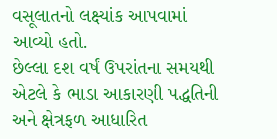વસૂલાતનો લક્ષ્યાંક આપવામાં આવ્યો હતો.
છેલ્લા દશ વર્ષં ઉપરાંતના સમયથી એટલે કે ભાડા આકારણી પદ્ધતિની અને ક્ષેત્રફળ આધારિત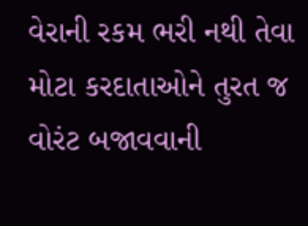વેરાની રકમ ભરી નથી તેવા મોટા કરદાતાઓને તુરત જ વોરંટ બજાવવાની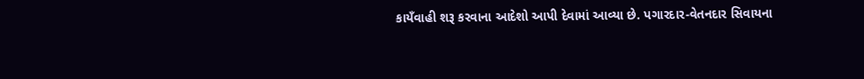કાયઁવાહી શરૂ કરવાના આદેશો આપી દેવામાં આવ્યા છે. પગારદાર-વેતનદાર સિવાયના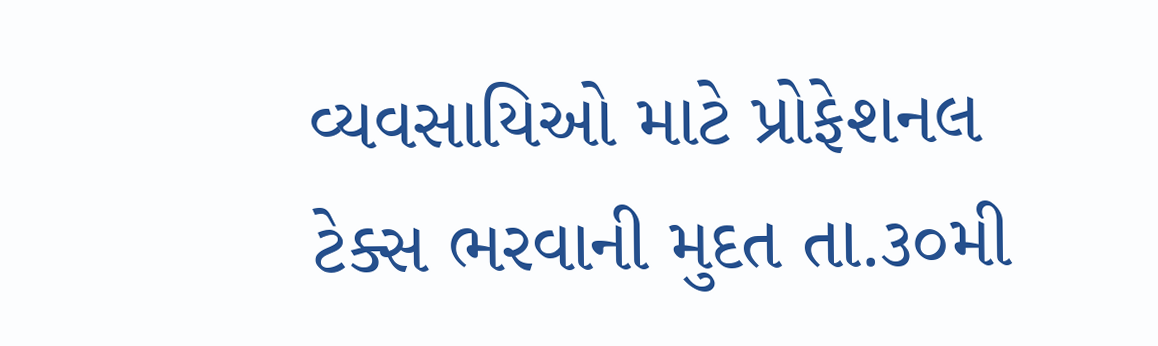વ્યવસાયિઓ માટે પ્રોફેશનલ ટેક્સ ભરવાની મુદત તા.૩૦મી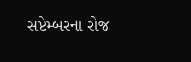સપ્ટેમ્બરના રોજ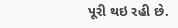પૂરી થઇ રહી છે.